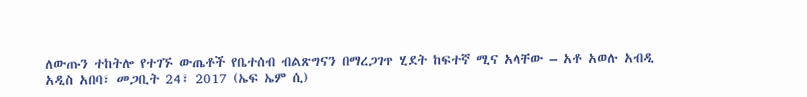ለውጡን ተከትሎ የተገኙ ውጤቶች የቤተሰብ ብልጽግናን በማረጋገጥ ሂደት ከፍተኛ ሚና አላቸው – አቶ አወሉ አብዲ
አዲስ አበባ፣ መጋቢት 24፣ 2017 (ኤፍ ኤም ሲ)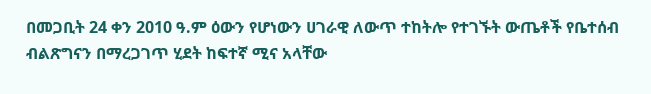በመጋቢት 24 ቀን 2010 ዓ.ም ዕውን የሆነውን ሀገራዊ ለውጥ ተከትሎ የተገኙት ውጤቶች የቤተሰብ ብልጽግናን በማረጋገጥ ሂደት ከፍተኛ ሚና አላቸው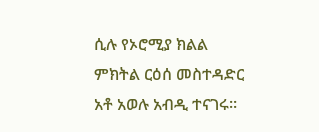ሲሉ የኦሮሚያ ክልል ምክትል ርዕሰ መስተዳድር አቶ አወሉ አብዲ ተናገሩ።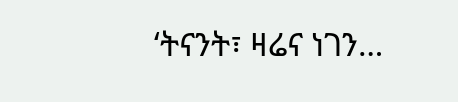‘ትናንት፣ ዛሬና ነገን…